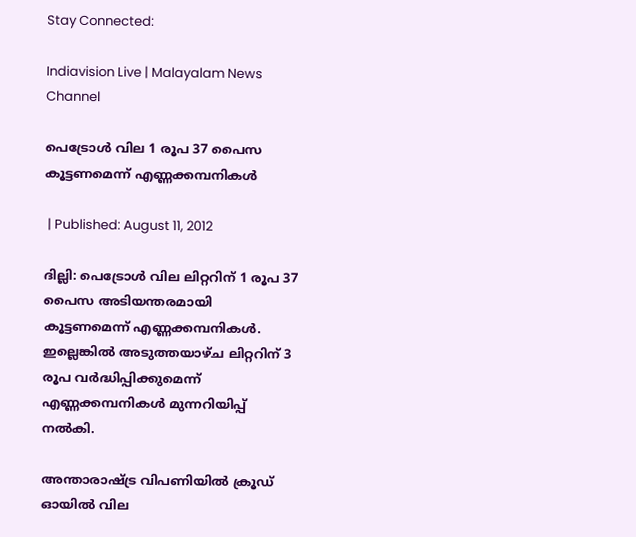Stay Connected:

Indiavision Live | Malayalam News Channel

പെട്രോള്‍ വില 1 രൂപ 37 പൈസ കൂട്ടണമെന്ന് എണ്ണക്കമ്പനികള്‍

 | Published: August 11, 2012

ദില്ലി: പെട്രോള്‍ വില ലിറ്ററിന് 1 രൂപ 37 പൈസ അടിയന്തരമായി കൂട്ടണമെന്ന് എണ്ണക്കമ്പനികള്‍. ഇല്ലെങ്കില്‍ അടുത്തയാഴ്ച ലിറ്ററിന് 3 രൂപ വര്‍ദ്ധിപ്പിക്കുമെന്ന് എണ്ണക്കമ്പനികള്‍ മുന്നറിയിപ്പ് നല്‍കി.

അന്താരാഷ്ട്ര വിപണിയില്‍ ക്രൂഡ് ഓയില്‍ വില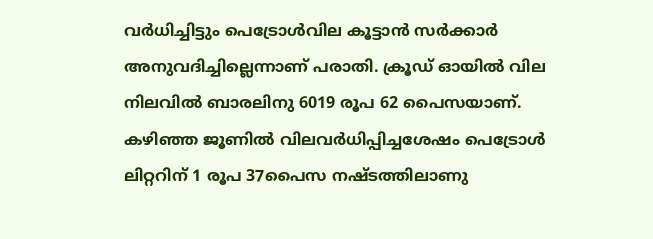വര്‍ധിച്ചിട്ടും പെട്രോള്‍വില കൂട്ടാന്‍ സര്‍ക്കാര്‍ അനുവദിച്ചില്ലെന്നാണ് പരാതി. ക്രൂഡ് ഓയില്‍ വില നിലവില്‍ ബാരലിനു 6019 രൂപ 62 പൈസയാണ്. കഴിഞ്ഞ ജൂണില്‍ വിലവര്‍ധിപ്പിച്ചശേഷം പെട്രോള്‍ ലിറ്ററിന് 1 രൂപ 37പൈസ നഷ്ടത്തിലാണു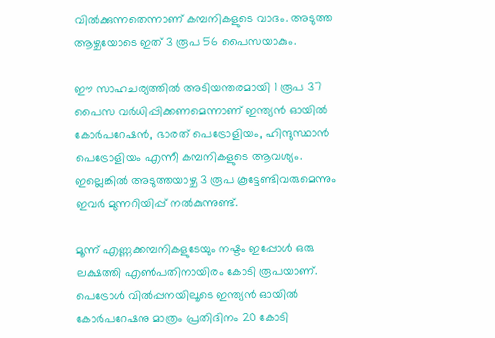വില്‍ക്കുന്നതെന്നാണ് കമ്പനികളുടെ വാദം. അടുത്ത ആഴ്ചയോടെ ഇത് 3 രൂപ 56 പൈസയാകും.

ഈ സാഹചര്യത്തില്‍ അടിയന്തരമായി 1 രൂപ 37 പൈസ വര്‍ധിപ്പിക്കണമെന്നാണ് ഇന്ത്യന്‍ ഓയില്‍ കോര്‍പറേഷന്‍, ഭാരത് പെട്രോളിയം, ഹിന്ദുസ്ഥാന്‍ പെട്രോളിയം എന്നീ കമ്പനികളുടെ ആവശ്യം. ഇല്ലെങ്കില്‍ അടുത്തയാഴ്ച 3 രൂപ കൂട്ടേണ്ടിവരുമെന്നും ഇവര്‍ മുന്നറിയിപ്പ് നല്‍കുന്നുണ്ട്.

മൂന്ന് എണ്ണക്കമ്പനികളുടേയും നഷ്ടം ഇപ്പോള്‍ ഒരു ലക്ഷത്തി എണ്‍പതിനായിരം കോടി രൂപയാണ്. പെട്രോള്‍ വില്‍പ്പനയിലൂടെ ഇന്ത്യന്‍ ഓയില്‍ കോര്‍പറേഷനു മാത്രം പ്രതിദിനം 20 കോടി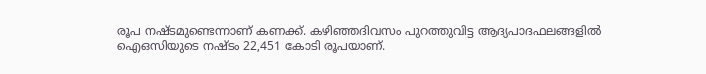രൂപ നഷ്ടമുണ്ടെന്നാണ് കണക്ക്. കഴിഞ്ഞദിവസം പുറത്തുവിട്ട ആദ്യപാദഫലങ്ങളില്‍ ഐഒസിയുടെ നഷ്ടം 22,451 കോടി രൂപയാണ്.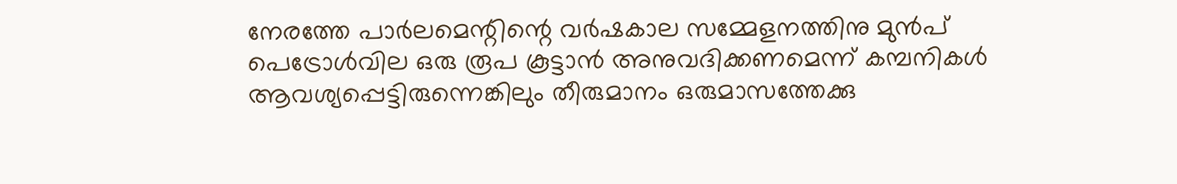നേരത്തേ പാര്‍ലമെന്റിന്റെ വര്‍ഷകാല സമ്മേളനത്തിനു മുന്‍പ് പെട്രോള്‍വില ഒരു രൂപ കൂട്ടാന്‍ അനുവദിക്കണമെന്ന് കമ്പനികള്‍ ആവശ്യപ്പെട്ടിരുന്നെങ്കിലും തീരുമാനം ഒരുമാസത്തേക്കു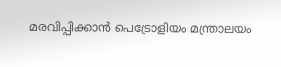മരവിപ്പിക്കാന്‍ പെട്രോളിയം മന്ത്രാലയം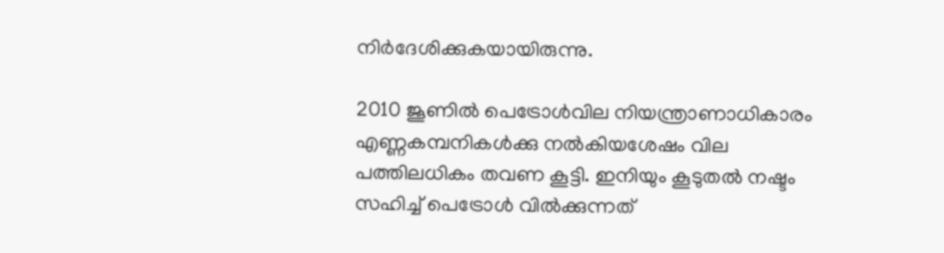നിര്‍ദേശിക്കുകയായിരുന്നു.

2010 ജൂണില്‍ പെട്രോള്‍വില നിയന്ത്രാണാധികാരം എണ്ണകമ്പനികള്‍ക്കു നല്‍കിയശേഷം വില പത്തിലധികം തവണ കൂട്ടി. ഇനിയും കൂടുതല്‍ നഷ്ടം സഹിച്ച് പെട്രോള്‍ വില്‍ക്കുന്നത്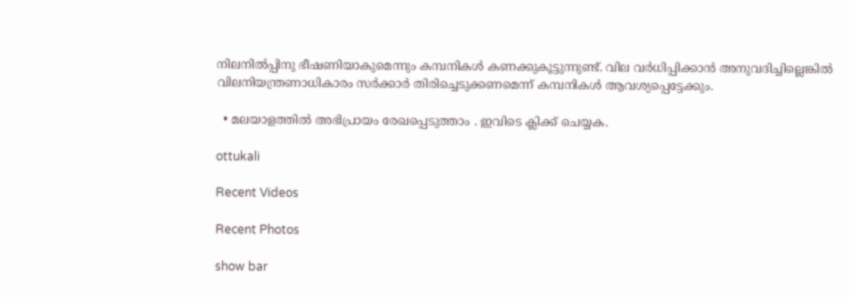നിലനില്‍പ്പിനു ഭീഷണിയാകുമെന്നും കമ്പനികള്‍ കണക്കുകൂട്ടുന്നുണ്ട്. വില വര്‍ധിപ്പിക്കാന്‍ അനുവദിച്ചില്ലെങ്കില്‍
വിലനിയന്ത്രണാധികാരം സര്‍ക്കാര്‍ തിരിച്ചെടുക്കണമെന്ന് കമ്പനികള്‍ ആവശ്യപ്പെട്ടേക്കും.

  • മലയാളത്തില്‍ അഭിപ്രായം രേഖപ്പെടുത്താം . ഇവിടെ ക്ലിക്ക് ചെയ്യക.

ottukali

Recent Videos

Recent Photos

show bar